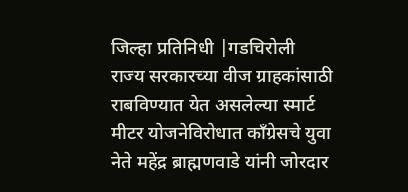जिल्हा प्रतिनिधी |गडचिरोली
राज्य सरकारच्या वीज ग्राहकांसाठी राबविण्यात येत असलेल्या स्मार्ट मीटर योजनेविरोधात काँग्रेसचे युवा नेते महेंद्र ब्राह्मणवाडे यांनी जोरदार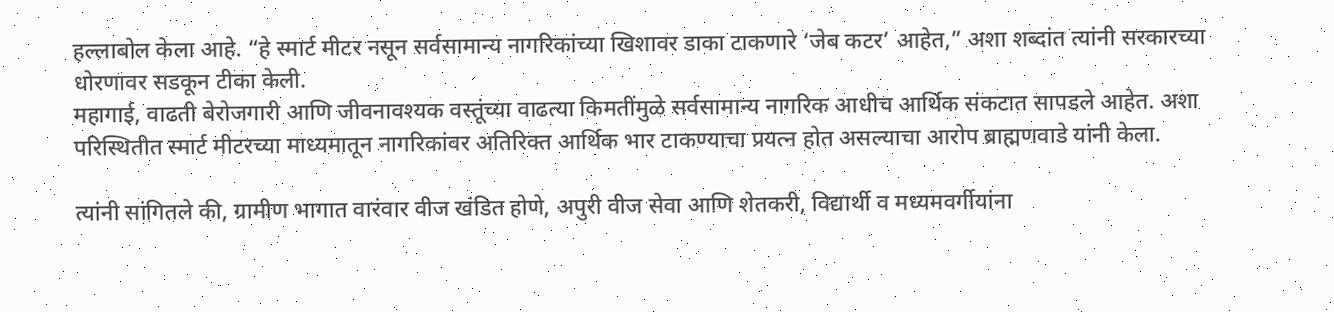हल्लाबोल केला आहे. “हे स्मार्ट मीटर नसून सर्वसामान्य नागरिकांच्या खिशावर डाका टाकणारे ‘जेब कटर’ आहेत,” अशा शब्दांत त्यांनी सरकारच्या धोरणावर सडकून टीका केली.
महागाई, वाढती बेरोजगारी आणि जीवनावश्यक वस्तूंच्या वाढत्या किमतींमुळे सर्वसामान्य नागरिक आधीच आर्थिक संकटात सापडले आहेत. अशा परिस्थितीत स्मार्ट मीटरच्या माध्यमातून नागरिकांवर अतिरिक्त आर्थिक भार टाकण्याचा प्रयत्न होत असल्याचा आरोप ब्राह्मणवाडे यांनी केला.

त्यांनी सांगितले की, ग्रामीण भागात वारंवार वीज खंडित होणे, अपुरी वीज सेवा आणि शेतकरी, विद्यार्थी व मध्यमवर्गीयांना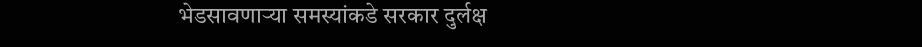भेडसावणाऱ्या समस्यांकडे सरकार दुर्लक्ष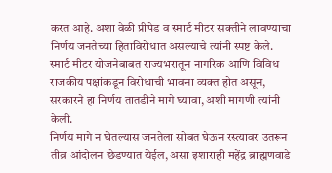करत आहे. अशा वेळी प्रीपेड व स्मार्ट मीटर सक्तीने लावण्याचा निर्णय जनतेच्या हिताविरोधात असल्याचे त्यांनी स्पष्ट केले.
स्मार्ट मीटर योजनेबाबत राज्यभरातून नागरिक आणि विविध राजकीय पक्षांकडून विरोधाची भावना व्यक्त होत असून, सरकारने हा निर्णय तातडीने मागे घ्यावा, अशी मागणी त्यांनी केली.
निर्णय मागे न घेतल्यास जनतेला सोबत घेऊन रस्त्यावर उतरून तीव्र आंदोलन छेडण्यात येईल, असा इशाराही महेंद्र ब्राह्मणवाडे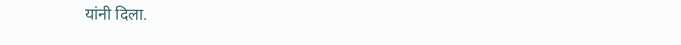यांनी दिला.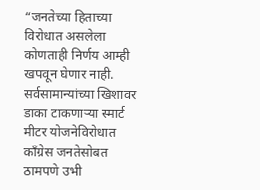“जनतेच्या हिताच्या विरोधात असलेला कोणताही निर्णय आम्ही खपवून घेणार नाही. सर्वसामान्यांच्या खिशावर डाका टाकणाऱ्या स्मार्ट मीटर योजनेविरोधात काँग्रेस जनतेसोबत ठामपणे उभी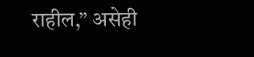राहील,” असेही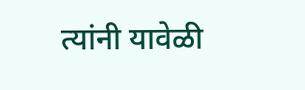त्यांनी यावेळी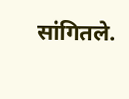सांगितले.